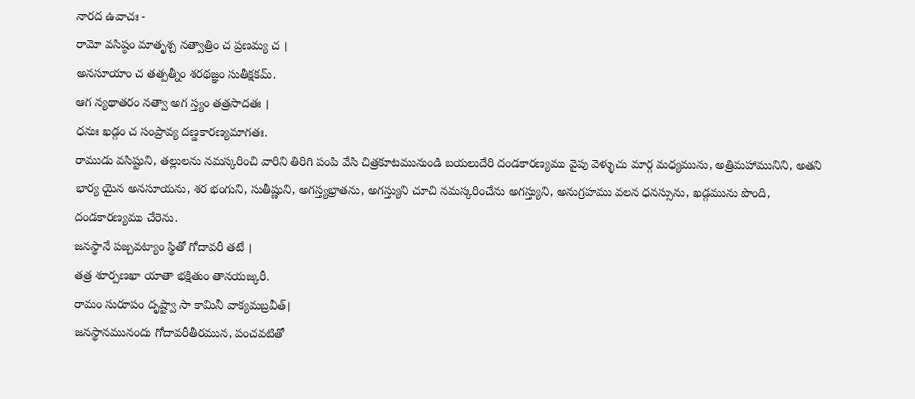నారద ఉవాచః -
రామో వసిష్ఠం మాతృశ్చ నత్వాత్రిం చ ప్రణమ్య చ ।
అనసూయాం చ తత్పత్నీం శరథజ్ఞం సుతీక్షకమ్.
ఆగ న్యథాతరం నత్వా అగ స్త్యం తత్రసాదతః ।
ధనుః ఖడ్గం చ సంప్రావ్య దణ్డకారణ్యమాగతః.
రాముడు వసిష్టుని, తల్లులను నమస్కరించి వారిని తిరిగి పంపి వేసి చిత్రకూటమునుండి బయలుదేరి దండకారణ్యము వైపు వెళ్ళుచు మార్గ మధ్యమును, అత్రిమహామునిని, అతని భార్య యైన అనసూయను, శర భంగుని, సుతీష్ణుని, అగస్త్యభ్రాతను, అగస్త్యుని చూచి నమస్కరించేను అగస్త్యుని, అనుగ్రహము వలన ధనస్సును, ఖడ్గమును పొంది, దండకారణ్యము చేరెను.
జనస్థానే పజ్చవట్యాం స్థితో గోదావరీ తటే ।
తత్ర శూర్పణఖా యాతా భక్షితుం తానయజ్కరీ.
రామం సురూపం దృష్ట్వా సా కామినీ వాక్యమబ్రవీత్।
జనస్థానమునందు గోదావరీతీరమున, పంచవటితో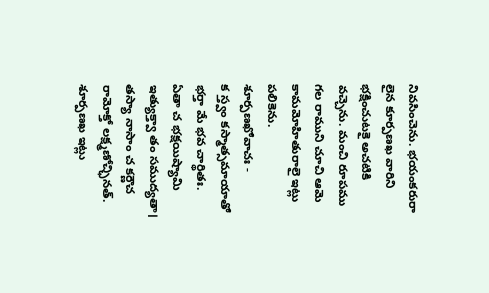నివసించెను. భయంకరురా లైన కూర్పణఖ వారిని భక్షించుటకై అచటికి వచ్చెను. మంచి రూపము గల రాముని చూచి ఆమె కామమోహితురాలై ఇట్లు పలికెను.
శూర్పణఖోవాచః -
క స్త్వం కస్మాత్సమాయాతో భర్తా మే భవ చార్థితః.
ఏతా చ భక్షయిష్యామి ఇత్యుక్త్వా తం సముద్యతా।
తస్యా నాసాం చ కర్ణౌచ రామోక్తో లక్ష్మణోచ్ఛినత్.
శూర్పణఖ ఇట్లు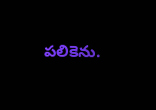పలికెను.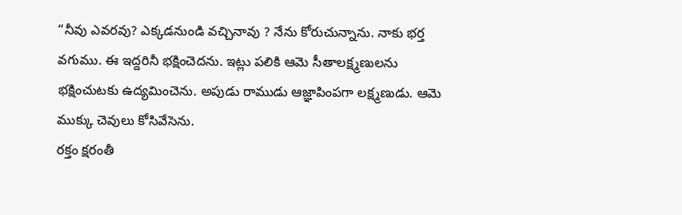“నీవు ఎవరవు? ఎక్కడనుండి వచ్చినావు ? నేను కోరుచున్నాను. నాకు భర్త వగుము. ఈ ఇద్దరినీ భక్షించెదను. ఇట్లు పలికి ఆమె సీతాలక్ష్మణులను భక్షించుటకు ఉద్యమించెను. అపుడు రాముడు ఆజ్ఞాపింపగా లక్ష్మణుడు. ఆమె ముక్కు చెవులు కోసివేసెను.
రక్తం క్షరంతీ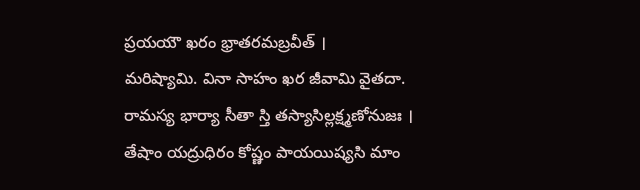ప్రయయౌ ఖరం భ్రాతరమబ్రవీత్ ।
మరిష్యామి. వినా సాహం ఖర జీవామి వైతదా.
రామస్య భార్యా సీతా స్తి తస్యాసిల్లక్ష్మణోనుజః ।
తేషాం యద్రుధిరం కోష్ణం పాయయిష్యసి మాం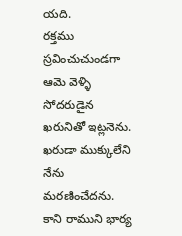యది.
రక్తము స్రవించుచుండగా ఆమె వెళ్ళి సోదరుడైన ఖరునితో ఇట్లనెను. ఖరుడా ముక్కులేని నేను మరణించేదను. కాని రాముని భార్య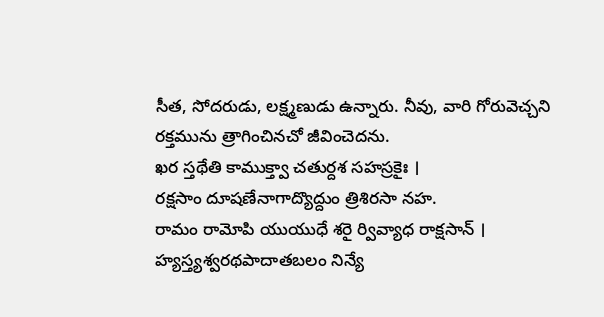సీత, సోదరుడు, లక్ష్మణుడు ఉన్నారు. నీవు, వారి గోరువెచ్చని రక్తమును త్రాగించినచో జీవించెదను.
ఖర స్తథేతి కాముక్త్వా చతుర్దశ సహస్రకైః ।
రక్షసాం దూషణేనాగాద్యొద్దుం త్రిశిరసా నహ.
రామం రామోపి యుయుధే శరై ర్వివ్యాధ రాక్షసాన్ ।
హ్యస్త్యశ్వరథపాదాతబలం నిన్యే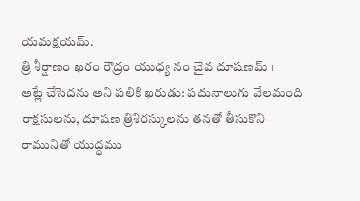యమక్షయమ్.
త్రి శీర్షాణం ఖరం రౌద్రం యుధ్య నం చైవ దూషణమ్ ।
అట్లే చేసెదను అని పలికి ఖరుడు: పదునాలుగు వేలమంది రాక్షసులను, దూషణ త్రిశిరస్కులను తనతో తీసుకొని రామునితో యుద్ధము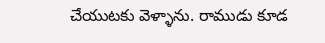చేయుటకు వెళ్ళాను. రాముడు కూడ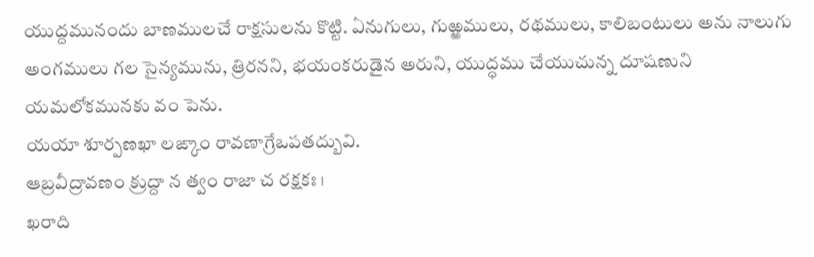యుద్దమునందు బాణములచే రాక్షసులను కొట్టి. ఏనుగులు, గుఱ్ఱములు, రథములు, కాలిబంటులు అను నాలుగు అంగములు గల సైన్యమును, త్రిరనని, భయంకరుడైన అరుని, యుద్ధము చేయుచున్న దూషణుని యమలోకమునకు వం పెను.
యయా శూర్పణఖా లఙ్కాం రావణాగ్రేఒపతద్బువి.
ఆబ్రవీద్రావణం క్రుద్దా న త్వం రాజా చ రక్షకః ।
ఖరాది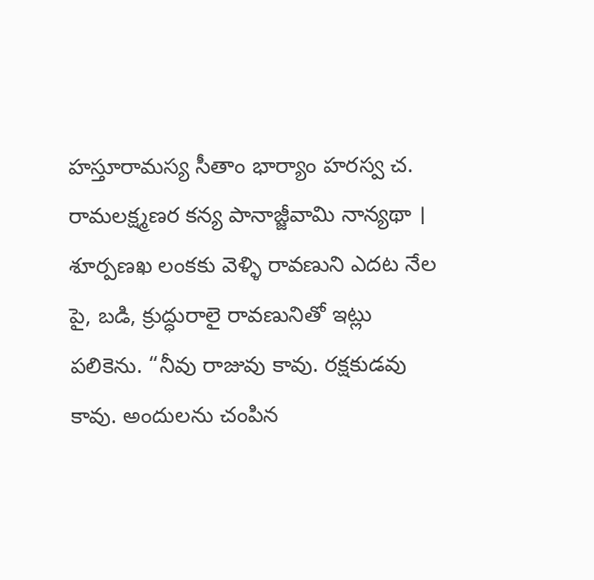హస్తూరామస్య సీతాం భార్యాం హరస్వ చ.
రామలక్ష్మణర కన్య పానాజ్జీవామి నాన్యథా ।
శూర్పణఖ లంకకు వెళ్ళి రావణుని ఎదట నేల పై, బడి, క్రుద్ధురాలై రావణునితో ఇట్లు పలికెను. “నీవు రాజువు కావు. రక్షకుడవు కావు. అందులను చంపిన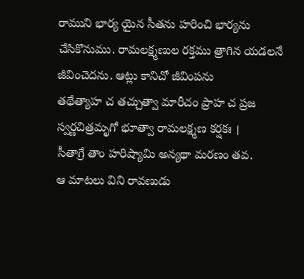రాముని భార్య యైన సీతను హరించి భార్యను చేసికొనుము. రామలక్ష్మణుల రక్తము త్రాగిన యడలనే జీవించెదను. ఆట్లు కానిచో జీవింపను
తథేత్యాహ చ తచ్చుత్వా మారీచం ప్రాహ చ ప్రజ
స్వర్ణచిత్రమృగో భూత్వా రామలక్ష్మణ కర్షకః ।
సీతాగ్రే తాం హరిష్యామి అన్యథా మరణం తవ.
ఆ మాటలు విని రావణుడు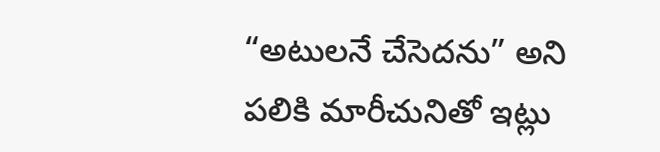“అటులనే చేసెదను” అని పలికి మారీచునితో ఇట్లు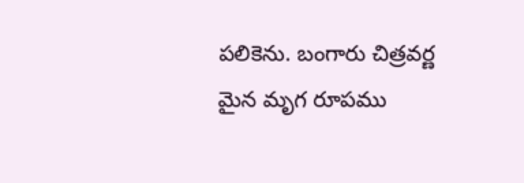పలికెను. బంగారు చిత్రవర్ణ మైన మృగ రూపము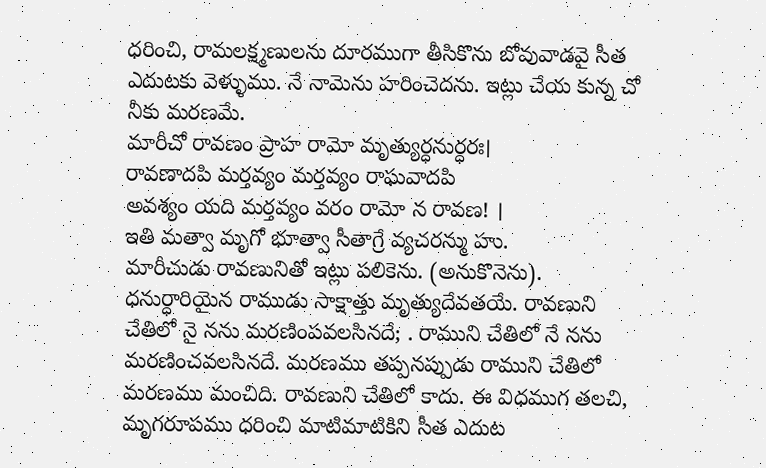ధరించి, రామలక్ష్మణులను దూరముగా తీసికొను బోవువాడవై సీత ఎదుటకు వెళ్ళుము. నే నామెను హరించెదను. ఇట్లు చేయ కున్న చో నీకు మరణమే.
మారీచో రావణం ప్రాహ రామో మృత్యుర్ధనుర్ధరః।
రావణాదపి మర్తవ్యం మర్తవ్యం రాఘవాదపి
అవశ్యం యది మర్తవ్యం వరం రామో న రావణ! ।
ఇతి మత్వా మృగో భూత్వా సీతాగ్రే వ్యచరన్ము హు.
మారీచుడు రావణునితో ఇట్లు పలికెను. (అనుకొనెను). ధనుర్ధారియైన రాముడు సాక్షాత్తు మృత్యుదేవతయే. రావణుని చేతిలో నై నను మరణింపవలసినదే; . రాముని చేతిలో నే నను మరణించవలసినదే. మరణము తప్పనప్పుడు రాముని చేతిలో మరణము మంచిది. రావణుని చేతిలో కాదు. ఈ విధముగ తలచి, మృగరూపము ధరించి మాటిమాటికిని సీత ఎదుట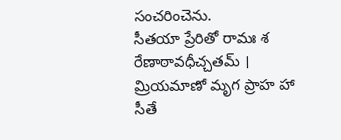సంచరించెను.
సీతయా ప్రేరితో రామః శ రేణాఠావధీచ్చతమ్ ।
మ్రియమాణో మృగ ప్రాహ హా సీతే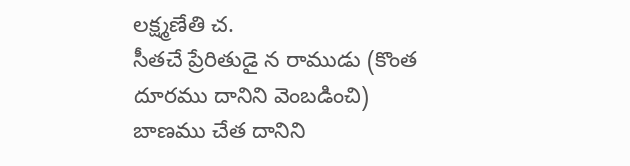లక్ష్మణేతి చ.
సీతచే ప్రేరితుడై న రాముడు (కొంత దూరము దానిని వెంబడించి) బాణము చేత దానిని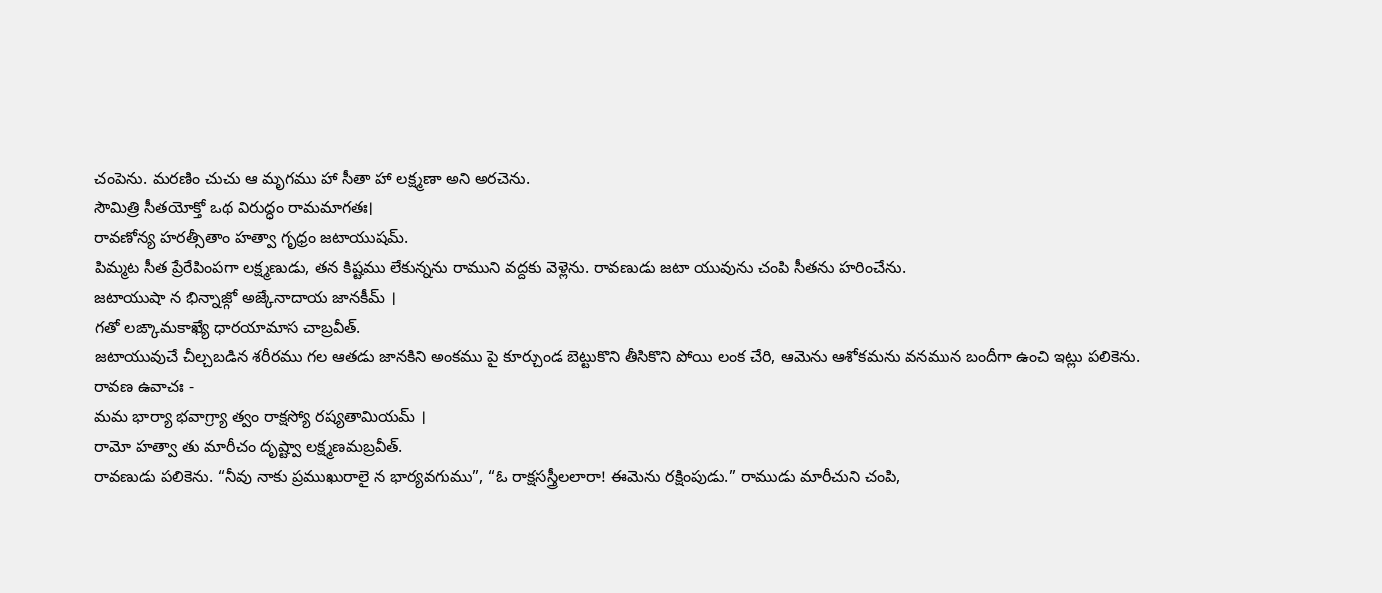చంపెను. మరణిం చుచు ఆ మృగము హా సీతా హా లక్ష్మణా అని అరచెను.
సౌమిత్రి సీతయోక్తో ఒథ విరుద్ధం రామమాగతః।
రావణోన్య హరత్సీతాం హత్వా గృధ్రం జటాయుషమ్.
పిమ్మట సీత ప్రేరేపింపగా లక్ష్మణుడు, తన కిష్టము లేకున్నను రాముని వద్దకు వెళ్లెను. రావణుడు జటా యువును చంపి సీతను హరించేను.
జటాయుషా న భిన్నాజ్గో అజ్కేనాదాయ జానకీమ్ ।
గతో లఙ్కామకాఖ్యే ధారయామాస చాబ్రవీత్.
జటాయువుచే చీల్చబడిన శరీరము గల ఆతడు జానకిని అంకము పై కూర్చుండ బెట్టుకొని తీసికొని పోయి లంక చేరి, ఆమెను ఆశోకమను వనమున బందీగా ఉంచి ఇట్లు పలికెను.
రావణ ఉవాచః -
మమ భార్యా భవాగ్ర్యా త్వం రాక్షస్యో రష్యతామియమ్ ।
రామో హత్వా తు మారీచం దృష్ట్వా లక్ష్మణమబ్రవీత్.
రావణుడు పలికెను. “నీవు నాకు ప్రముఖురాలై న భార్యవగుము”, “ఓ రాక్షసస్త్రీలలారా! ఈమెను రక్షింపుడు.” రాముడు మారీచుని చంపి,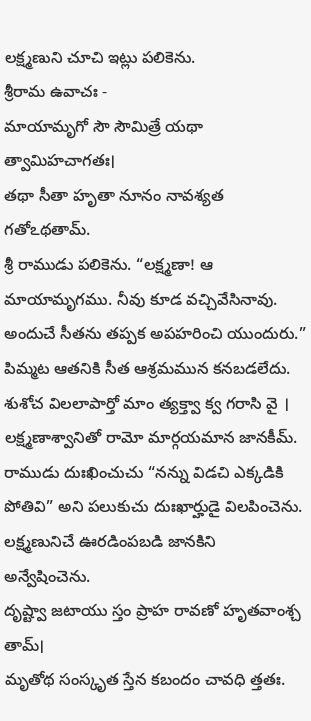లక్ష్మణుని చూచి ఇట్లు పలికెను.
శ్రీరామ ఉవాచః -
మాయామృగో సౌ సౌమిత్రే యథా త్వామిహచాగతః।
తథా సీతా హృతా నూనం నావశ్యత గతోఽథతామ్.
శ్రీ రాముడు పలికెను. “లక్ష్మణా! ఆ మాయామృగము. నీవు కూడ వచ్చివేసినావు. అందుచే సీతను తప్పక అపహరించి యుందురు.” పిమ్మట ఆతనికి సీత ఆశ్రమమున కనబడలేదు.
శుశోచ విలలాపార్తో మాం త్యక్త్వా క్వ గరాసి వై ।
లక్ష్మణాశ్వానితో రామో మార్గయమాన జానకీమ్.
రాముడు దుఃఖించుచు “నన్ను విడచి ఎక్కడికి పోతివి” అని పలుకుచు దుఃఖార్హుడై విలపించెను. లక్ష్మణునిచే ఊరడింపబడి జానకిని అన్వేషించెను.
దృష్ట్వా జటాయు స్తం ప్రాహ రావణో హృతవాంశ్చ తామ్।
మృతోథ సంస్కృత స్తేన కబందం చావధి త్తతః.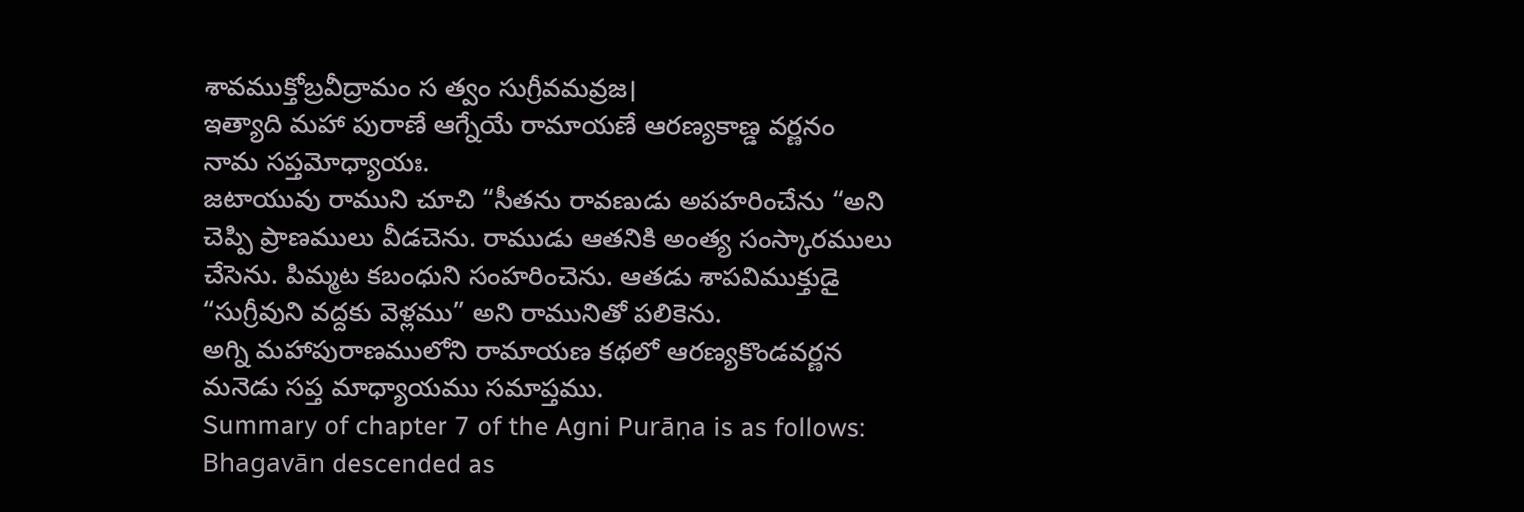శావముక్తోబ్రవీద్రామం స త్వం సుగ్రీవమవ్రజ।
ఇత్యాది మహా పురాణే ఆగ్నేయే రామాయణే ఆరణ్యకాణ్డ వర్ణనం నామ సప్తమోధ్యాయః.
జటాయువు రాముని చూచి “సీతను రావణుడు అపహరించేను “అని చెప్పి ప్రాణములు వీడచెను. రాముడు ఆతనికి అంత్య సంస్కారములు చేసెను. పిమ్మట కబంధుని సంహరించెను. ఆతడు శాపవిముక్తుడై “సుగ్రీవుని వద్దకు వెళ్లము” అని రామునితో పలికెను.
అగ్ని మహాపురాణములోని రామాయణ కథలో ఆరణ్యకొండవర్ణన మనెడు సప్త మాధ్యాయము సమాప్తము.
Summary of chapter 7 of the Agni Purāṇa is as follows:
Bhagavān descended as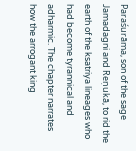Paraśurāma, son of the sage Jamadagni and Reṇukā, to rid the earth of the ksatriya lineages who had become tyrannical and adharmic. The chapter narrates how the arrogant king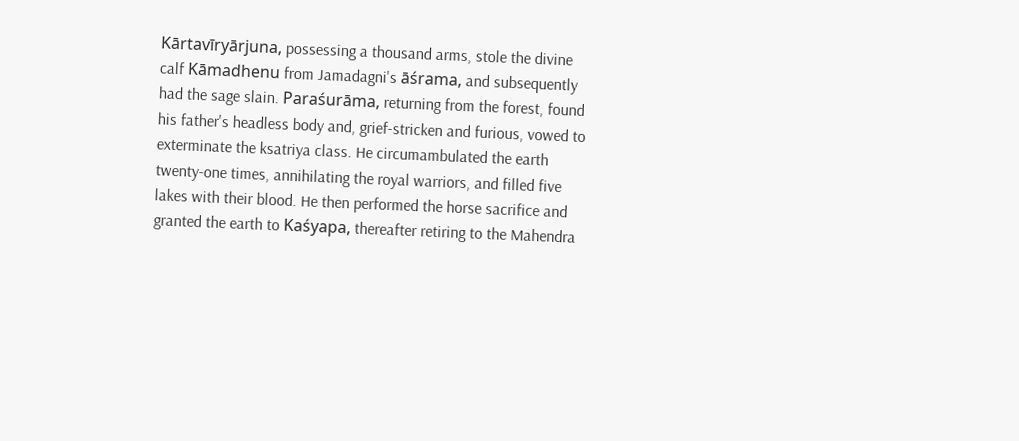Kārtavīryārjuna, possessing a thousand arms, stole the divine calf Kāmadhenu from Jamadagni's āśrama, and subsequently had the sage slain. Paraśurāma, returning from the forest, found his father's headless body and, grief-stricken and furious, vowed to exterminate the ksatriya class. He circumambulated the earth twenty-one times, annihilating the royal warriors, and filled five lakes with their blood. He then performed the horse sacrifice and granted the earth to Kaśyapa, thereafter retiring to the Mahendra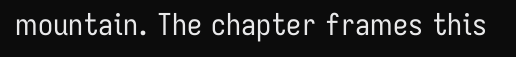mountain. The chapter frames this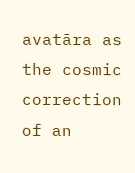avatāra as the cosmic correction of an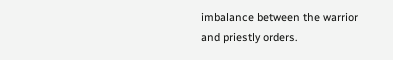imbalance between the warrior and priestly orders.